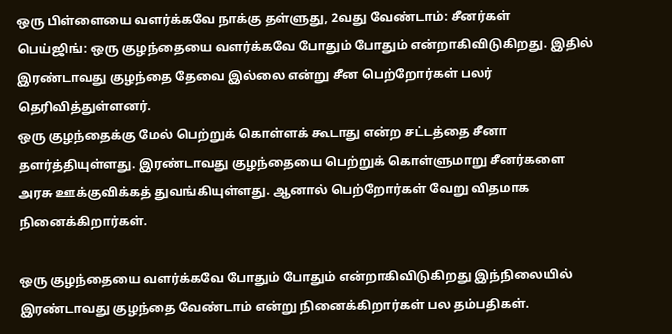ஒரு பிள்ளையை வளர்க்கவே நாக்கு தள்ளுது, 2வது வேண்டாம்: சீனர்கள்
பெய்ஜிங்: ஒரு குழந்தையை வளர்க்கவே போதும் போதும் என்றாகிவிடுகிறது. இதில் இரண்டாவது குழந்தை தேவை இல்லை என்று சீன பெற்றோர்கள் பலர் தெரிவித்துள்ளனர்.
ஒரு குழந்தைக்கு மேல் பெற்றுக் கொள்ளக் கூடாது என்ற சட்டத்தை சீனா தளர்த்தியுள்ளது. இரண்டாவது குழந்தையை பெற்றுக் கொள்ளுமாறு சீனர்களை அரசு ஊக்குவிக்கத் துவங்கியுள்ளது. ஆனால் பெற்றோர்கள் வேறு விதமாக நினைக்கிறார்கள்.

ஒரு குழந்தையை வளர்க்கவே போதும் போதும் என்றாகிவிடுகிறது இந்நிலையில் இரண்டாவது குழந்தை வேண்டாம் என்று நினைக்கிறார்கள் பல தம்பதிகள்.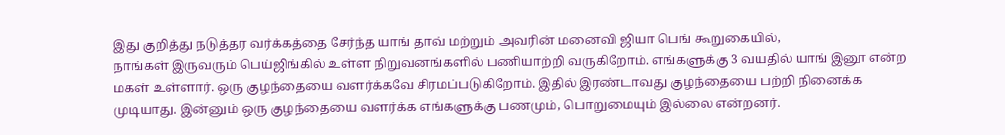இது குறித்து நடுத்தர வர்க்கத்தை சேர்ந்த யாங் தாவ் மற்றும் அவரின் மனைவி ஜியா பெங் கூறுகையில்,
நாங்கள் இருவரும் பெய்ஜிங்கில் உள்ள நிறுவனங்களில் பணியாற்றி வருகிறோம். எங்களுக்கு 3 வயதில் யாங் இனூ என்ற மகள் உள்ளார். ஒரு குழந்தையை வளர்க்கவே சிரமப்படுகிறோம். இதில் இரண்டாவது குழந்தையை பற்றி நினைக்க முடியாது. இன்னும் ஒரு குழந்தையை வளர்க்க எங்களுக்கு பணமும், பொறுமையும் இல்லை என்றனர்.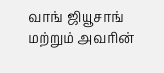வாங் ஜியூசாங் மற்றும் அவரின்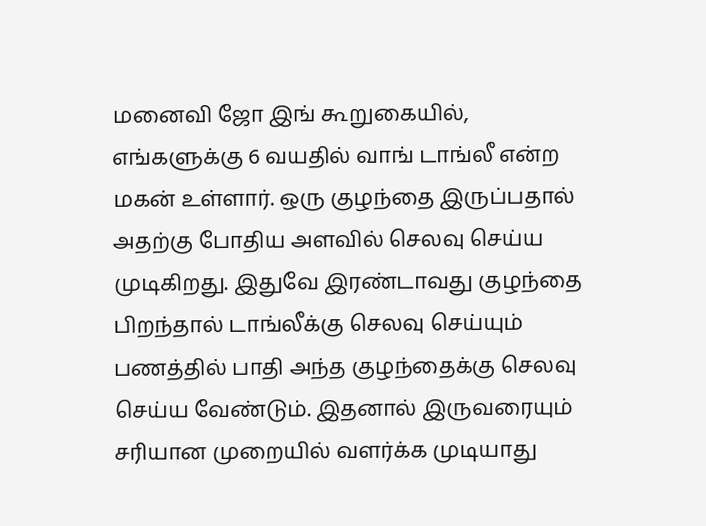மனைவி ஜோ இங் கூறுகையில்,
எங்களுக்கு 6 வயதில் வாங் டாங்லீ என்ற மகன் உள்ளார். ஒரு குழந்தை இருப்பதால் அதற்கு போதிய அளவில் செலவு செய்ய முடிகிறது. இதுவே இரண்டாவது குழந்தை பிறந்தால் டாங்லீக்கு செலவு செய்யும் பணத்தில் பாதி அந்த குழந்தைக்கு செலவு செய்ய வேண்டும். இதனால் இருவரையும் சரியான முறையில் வளர்க்க முடியாது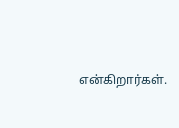என்கிறார்கள்.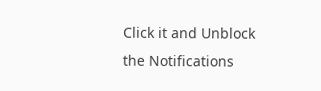Click it and Unblock the Notifications